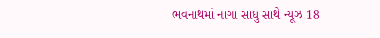ભવનાથમાં નાગા સાધુ સાથે ન્યૂઝ 18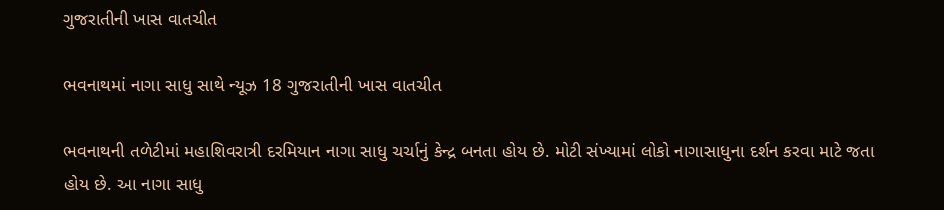ગુજરાતીની ખાસ વાતચીત

ભવનાથમાં નાગા સાધુ સાથે ન્યૂઝ 18 ગુજરાતીની ખાસ વાતચીત

ભવનાથની તળેટીમાં મહાશિવરાત્રી દરમિયાન નાગા સાધુ ચર્ચાનું કેન્દ્ર બનતા હોય છે. મોટી સંખ્યામાં લોકો નાગાસાધુના દર્શન કરવા માટે જતા હોય છે. આ નાગા સાધુ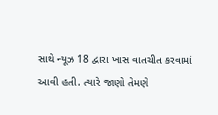સાથે ન્યૂઝ 18 દ્વારા ખાસ વાતચીત કરવામાં આવી હતી. ત્યારે જાણો તેમણે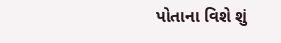પોતાના વિશે શું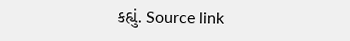કહ્યું. Source link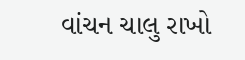વાંચન ચાલુ રાખો